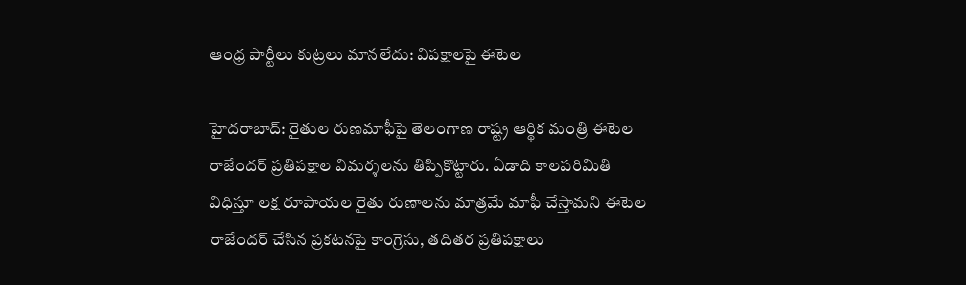ఆంధ్ర పార్టీలు కుట్రలు మానలేదు: విపక్షాలపై ఈటెల

హైదరాబాద్: రైతుల రుణమాఫీపై తెలంగాణ రాష్ట్ర ఆర్థిక మంత్రి ఈటెల రాజేందర్ ప్రతిపక్షాల విమర్శలను తిప్పికొట్టారు. ఏడాది కాలపరిమితి విధిస్తూ లక్ష రూపాయల రైతు రుణాలను మాత్రమే మాఫీ చేస్తామని ఈటెల రాజేందర్ చేసిన ప్రకటనపై కాంగ్రెసు, తదితర ప్రతిపక్షాలు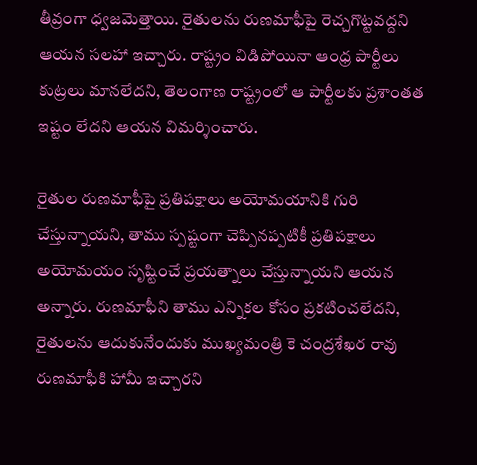తీవ్రంగా ధ్వజమెత్తాయి. రైతులను రుణమాఫీపై రెచ్చగొట్టవద్దని ఆయన సలహా ఇచ్చారు. రాష్ట్రం విడిపోయినా ఆంధ్ర పార్టీలు కుట్రలు మానలేదని, తెలంగాణ రాష్ట్రంలో ఆ పార్టీలకు ప్రశాంతత ఇష్టం లేదని ఆయన విమర్శించారు.

రైతుల రుణమాఫీపై ప్రతిపక్షాలు అయోమయానికి గురి చేస్తున్నాయని, తాము స్పష్టంగా చెప్పినప్పటికీ ప్రతిపక్షాలు అయోమయం సృష్టించే ప్రయత్నాలు చేస్తున్నాయని ఆయన అన్నారు. రుణమాఫీని తాము ఎన్నికల కోసం ప్రకటించలేదని, రైతులను ఆదుకునేందుకు ముఖ్యమంత్రి కె చంద్రశేఖర రావు రుణమాఫీకి హామీ ఇచ్చారని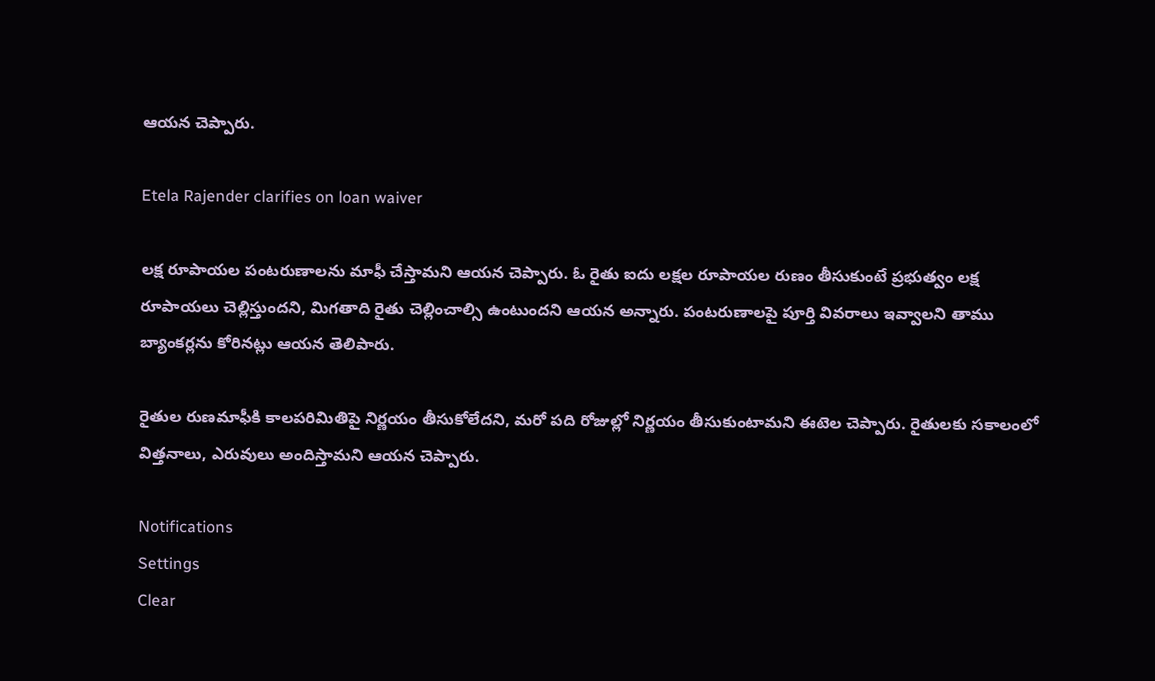ఆయన చెప్పారు.

Etela Rajender clarifies on loan waiver

లక్ష రూపాయల పంటరుణాలను మాఫీ చేస్తామని ఆయన చెప్పారు. ఓ రైతు ఐదు లక్షల రూపాయల రుణం తీసుకుంటే ప్రభుత్వం లక్ష రూపాయలు చెల్లిస్తుందని, మిగతాది రైతు చెల్లించాల్సి ఉంటుందని ఆయన అన్నారు. పంటరుణాలపై పూర్తి వివరాలు ఇవ్వాలని తాము బ్యాంకర్లను కోరినట్లు ఆయన తెలిపారు.

రైతుల రుణమాఫీకి కాలపరిమితిపై నిర్ణయం తీసుకోలేదని, మరో పది రోజుల్లో నిర్ణయం తీసుకుంటామని ఈటెల చెప్పారు. రైతులకు సకాలంలో విత్తనాలు, ఎరువులు అందిస్తామని ఆయన చెప్పారు.

Notifications
Settings
Clear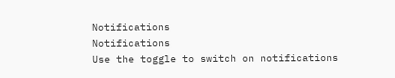Notifications
Notifications
Use the toggle to switch on notifications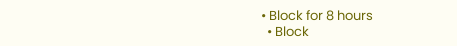• Block for 8 hours
  • Block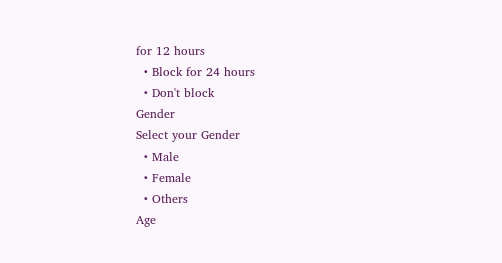for 12 hours
  • Block for 24 hours
  • Don't block
Gender
Select your Gender
  • Male
  • Female
  • Others
Age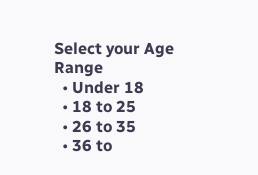Select your Age Range
  • Under 18
  • 18 to 25
  • 26 to 35
  • 36 to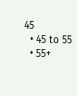45
  • 45 to 55
  • 55+